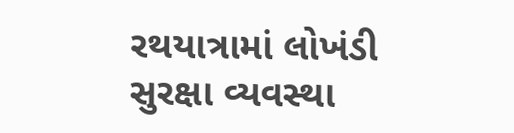રથયાત્રામાં લોખંડી સુરક્ષા વ્યવસ્થા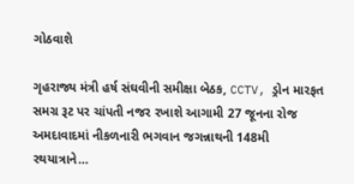ગોઠવાશે

ગૃહરાજ્ય મંત્રી હર્ષ સંઘવીની સમીક્ષા બેઠક, CCTV, ડ્રોન મારફત સમગ્ર રૂટ પર ચાંપતી નજર રખાશે આગામી 27 જૂનના રોજ અમદાવાદમાં નીકળનારી ભગવાન જગન્નાથની 148મી રથયાત્રાને…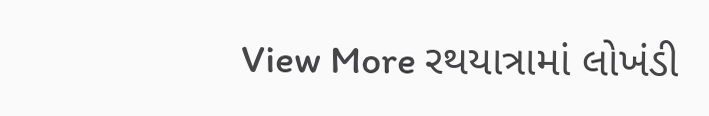View More રથયાત્રામાં લોખંડી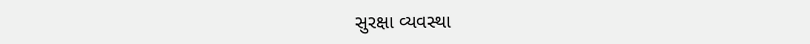સુરક્ષા વ્યવસ્થા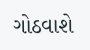ગોઠવાશે